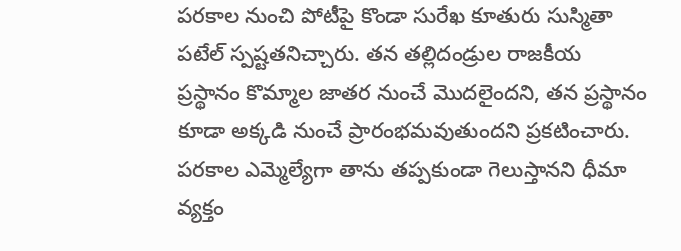పరకాల నుంచి పోటీపై కొండా సురేఖ కూతురు సుస్మితా పటేల్ స్పష్టతనిచ్చారు. తన తల్లిదండ్రుల రాజకీయ ప్రస్థానం కొమ్మాల జాతర నుంచే మొదలైందని, తన ప్రస్థానం కూడా అక్కడి నుంచే ప్రారంభమవుతుందని ప్రకటించారు. పరకాల ఎమ్మెల్యేగా తాను తప్పకుండా గెలుస్తానని ధీమా వ్యక్తం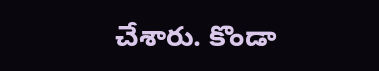చేశారు. కొండా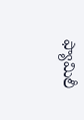ఫ్యామిలీ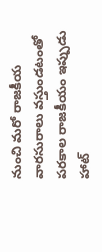నుంచి మరో రాజకీయ వారసురాలు వస్తుండటంతో పరకాల రాజకీయం ఇప్పుడు హాట్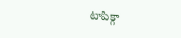టాపిక్గా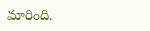మారింది.